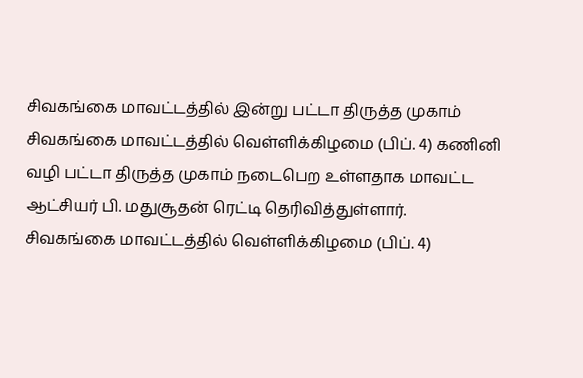சிவகங்கை மாவட்டத்தில் இன்று பட்டா திருத்த முகாம்
சிவகங்கை மாவட்டத்தில் வெள்ளிக்கிழமை (பிப். 4) கணினி வழி பட்டா திருத்த முகாம் நடைபெற உள்ளதாக மாவட்ட ஆட்சியர் பி. மதுசூதன் ரெட்டி தெரிவித்துள்ளார்.
சிவகங்கை மாவட்டத்தில் வெள்ளிக்கிழமை (பிப். 4)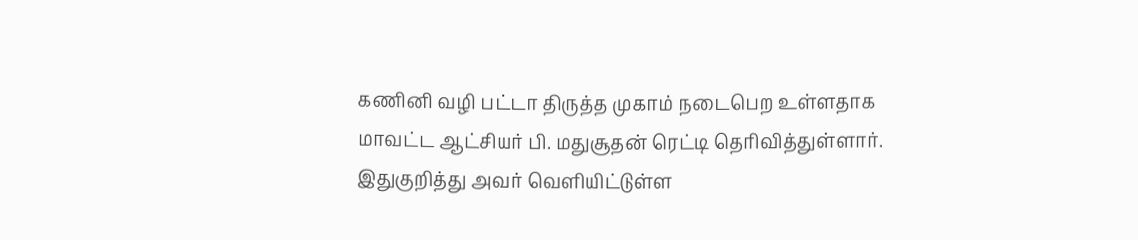கணினி வழி பட்டா திருத்த முகாம் நடைபெற உள்ளதாக மாவட்ட ஆட்சியர் பி. மதுசூதன் ரெட்டி தெரிவித்துள்ளார்.
இதுகுறித்து அவர் வெளியிட்டுள்ள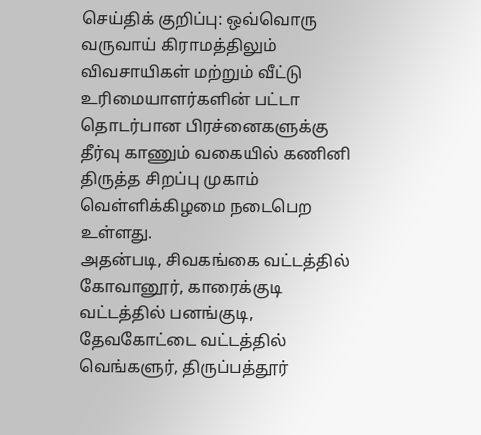செய்திக் குறிப்பு: ஒவ்வொரு வருவாய் கிராமத்திலும் விவசாயிகள் மற்றும் வீட்டு உரிமையாளர்களின் பட்டா தொடர்பான பிரச்னைகளுக்கு தீர்வு காணும் வகையில் கணினி திருத்த சிறப்பு முகாம் வெள்ளிக்கிழமை நடைபெற உள்ளது.
அதன்படி, சிவகங்கை வட்டத்தில் கோவானூர், காரைக்குடி வட்டத்தில் பனங்குடி, தேவகோட்டை வட்டத்தில் வெங்களுர், திருப்பத்தூர்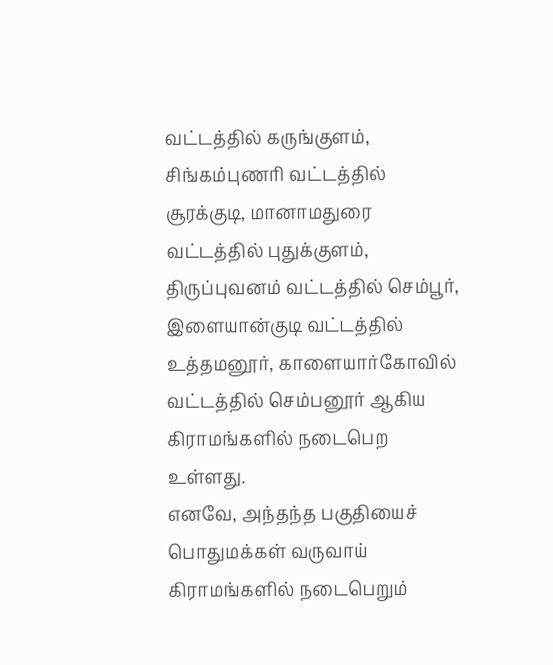வட்டத்தில் கருங்குளம், சிங்கம்புணரி வட்டத்தில் சூரக்குடி, மானாமதுரை வட்டத்தில் புதுக்குளம், திருப்புவனம் வட்டத்தில் செம்பூர், இளையான்குடி வட்டத்தில் உத்தமனூர், காளையார்கோவில் வட்டத்தில் செம்பனூர் ஆகிய கிராமங்களில் நடைபெற உள்ளது.
எனவே, அந்தந்த பகுதியைச் பொதுமக்கள் வருவாய் கிராமங்களில் நடைபெறும்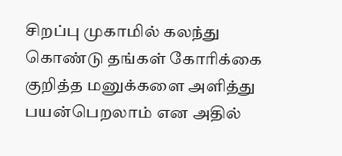சிறப்பு முகாமில் கலந்து கொண்டு தங்கள் கோரிக்கை குறித்த மனுக்களை அளித்து பயன்பெறலாம் என அதில்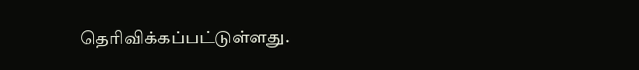தெரிவிக்கப்பட்டுள்ளது.